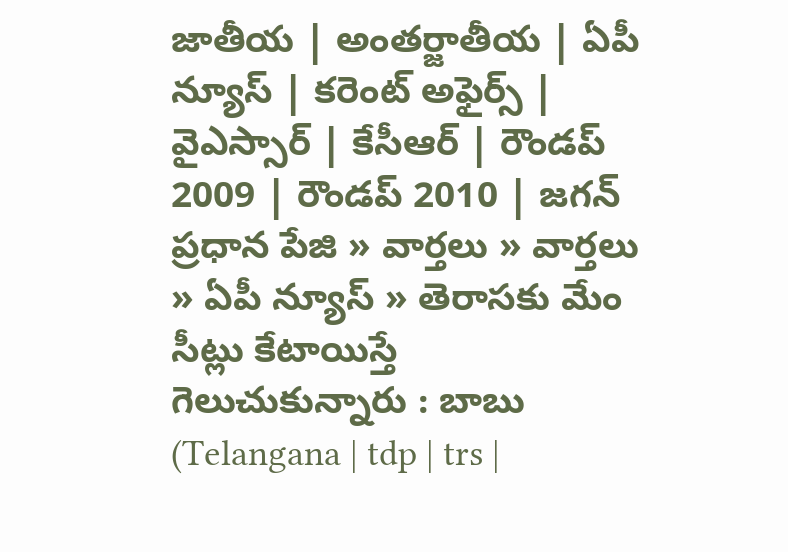జాతీయ | అంతర్జాతీయ | ఏపీ న్యూస్ | కరెంట్ అఫైర్స్ | వైఎస్సార్ | కేసీఆర్ | రౌండప్ 2009 | రౌండప్ 2010 | జగన్
ప్రధాన పేజి » వార్తలు » వార్తలు » ఏపీ న్యూస్ » తెరాసకు మేం సీట్లు కేటాయిస్తే గెలుచుకున్నారు : బాబు (Telangana | tdp | trs |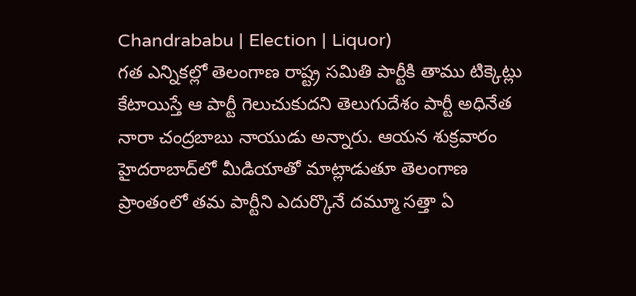Chandrababu | Election | Liquor)
గత ఎన్నికల్లో తెలంగాణ రాష్ట్ర సమితి పార్టీకి తాము టిక్కెట్లు కేటాయిస్తే ఆ పార్టీ గెలుచుకుదని తెలుగుదేశం పార్టీ అధినేత నారా చంద్రబాబు నాయుడు అన్నారు. ఆయన శుక్రవారం హైదరాబాద్‌లో మీడియాతో మాట్లాడుతూ తెలంగాణ ప్రాంతంలో తమ పార్టీని ఎదుర్కొనే దమ్మూ సత్తా ఏ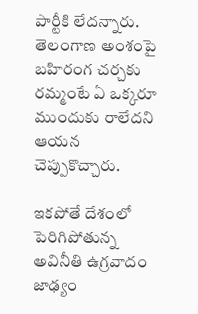పార్టీకి లేదన్నారు. తెలంగాణ అంశంపై బహిరంగ చర్చకు రమ్మంటే ఏ ఒక్కరూ ముందుకు రాలేదని ఆయన చెప్పుకొచ్చారు.

ఇకపోతే దేశంలో పెరిగిపోతున్న అవినీతి ఉగ్రవాదం జాఢ్యం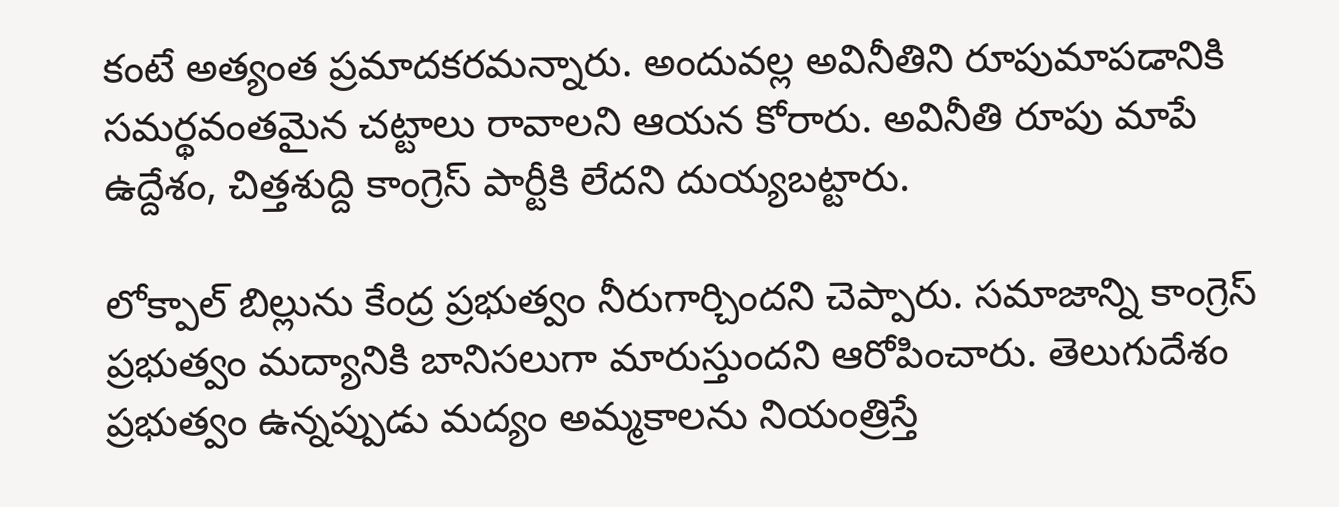కంటే అత్యంత ప్రమాదకరమన్నారు. అందువల్ల అవినీతిని రూపుమాపడానికి సమర్థవంతమైన చట్టాలు రావాలని ఆయన కోరారు. అవినీతి రూపు మాపే ఉద్దేశం, చిత్తశుద్ది కాంగ్రెస్ పార్టీకి లేదని దుయ్యబట్టారు.

లోక్పాల్ బిల్లును కేంద్ర ప్రభుత్వం నీరుగార్చిందని చెప్పారు. సమాజాన్ని కాంగ్రెస్ ప్రభుత్వం మద్యానికి బానిసలుగా మారుస్తుందని ఆరోపించారు. తెలుగుదేశం ప్రభుత్వం ఉన్నప్పుడు మద్యం అమ్మకాలను నియంత్రిస్తే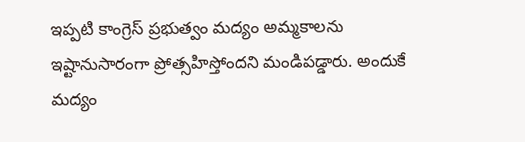ఇప్పటి కాంగ్రెస్ ప్రభుత్వం మద్యం అమ్మకాలను ఇష్టానుసారంగా ప్రోత్సహిస్తోందని మండిపడ్డారు. అందుకే మద్యం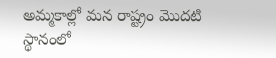అమ్మకాల్లో మన రాష్ట్రం మొదటి స్థానంలో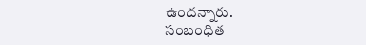ఉందన్నారు.
సంబంధిత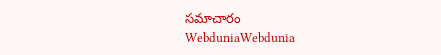సమాచారం
WebduniaWebdunia